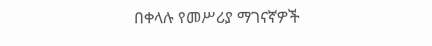በቀላሉ የመሥሪያ ማገናኛዎች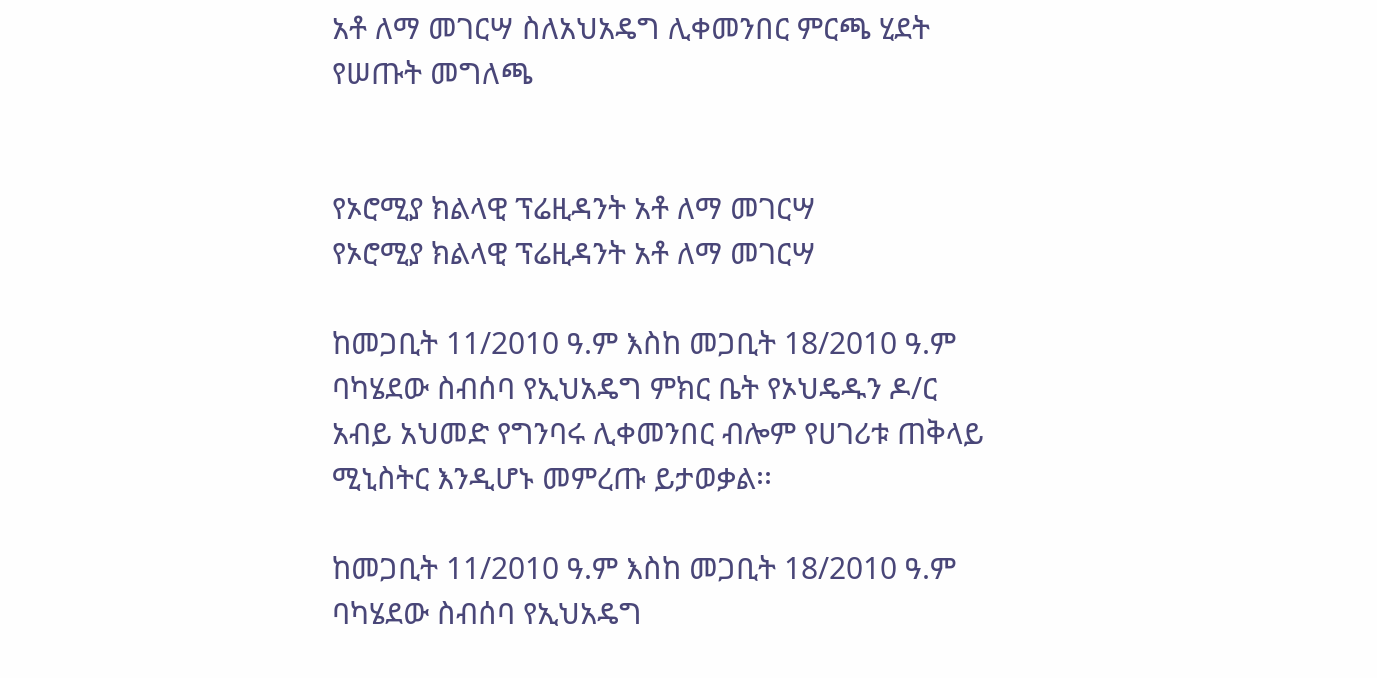አቶ ለማ መገርሣ ስለአህአዴግ ሊቀመንበር ምርጫ ሂደት የሠጡት መግለጫ


የኦሮሚያ ክልላዊ ፕሬዚዳንት አቶ ለማ መገርሣ
የኦሮሚያ ክልላዊ ፕሬዚዳንት አቶ ለማ መገርሣ

ከመጋቢት 11/2010 ዓ.ም እስከ መጋቢት 18/2010 ዓ.ም ባካሄደው ስብሰባ የኢህአዴግ ምክር ቤት የኦህዴዱን ዶ/ር አብይ አህመድ የግንባሩ ሊቀመንበር ብሎም የሀገሪቱ ጠቅላይ ሚኒስትር እንዲሆኑ መምረጡ ይታወቃል፡፡

ከመጋቢት 11/2010 ዓ.ም እስከ መጋቢት 18/2010 ዓ.ም ባካሄደው ስብሰባ የኢህአዴግ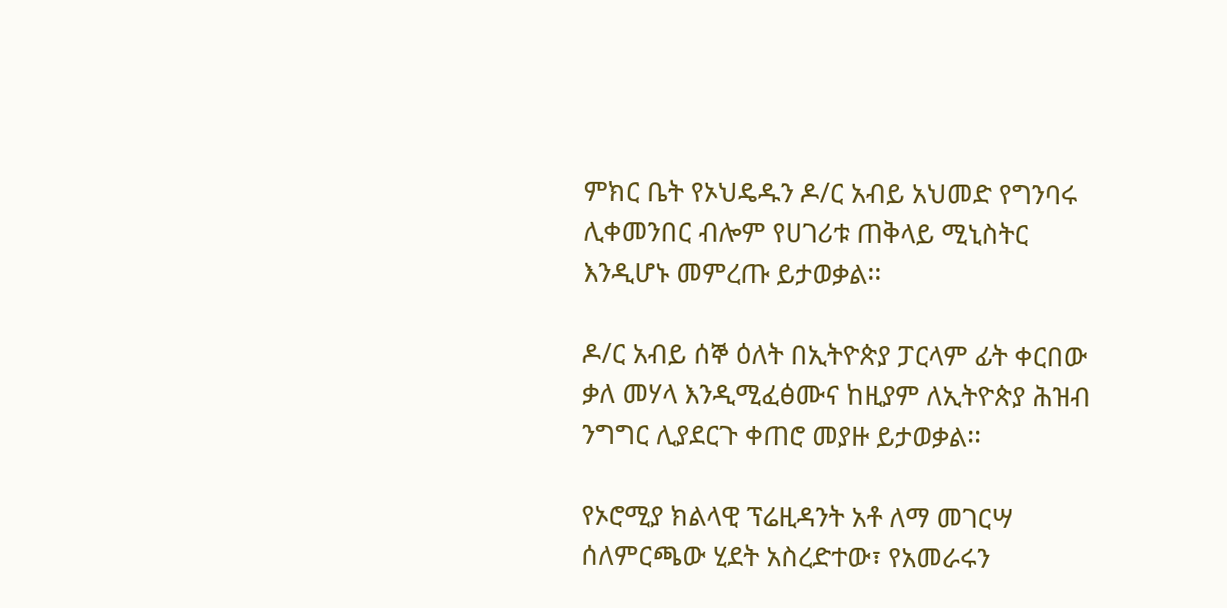ምክር ቤት የኦህዴዱን ዶ/ር አብይ አህመድ የግንባሩ ሊቀመንበር ብሎም የሀገሪቱ ጠቅላይ ሚኒስትር እንዲሆኑ መምረጡ ይታወቃል፡፡

ዶ/ር አብይ ሰኞ ዕለት በኢትዮጵያ ፓርላም ፊት ቀርበው ቃለ መሃላ እንዲሚፈፅሙና ከዚያም ለኢትዮጵያ ሕዝብ ንግግር ሊያደርጉ ቀጠሮ መያዙ ይታወቃል፡፡

የኦሮሚያ ክልላዊ ፕሬዚዳንት አቶ ለማ መገርሣ ሰለምርጫው ሂደት አስረድተው፣ የአመራሩን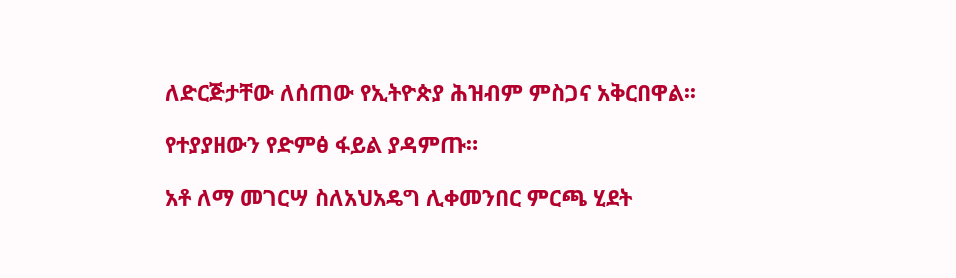ለድርጅታቸው ለሰጠው የኢትዮጵያ ሕዝብም ምስጋና አቅርበዋል፡፡

የተያያዘውን የድምፅ ፋይል ያዳምጡ።

አቶ ለማ መገርሣ ስለአህአዴግ ሊቀመንበር ምርጫ ሂደት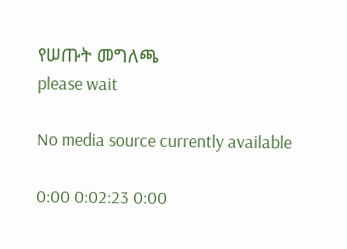የሠጡት መግለጫ
please wait

No media source currently available

0:00 0:02:23 0:00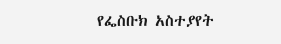የፌስቡክ አስተያየት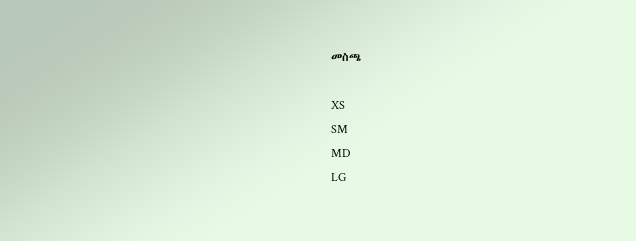መስጫ

XS
SM
MD
LG